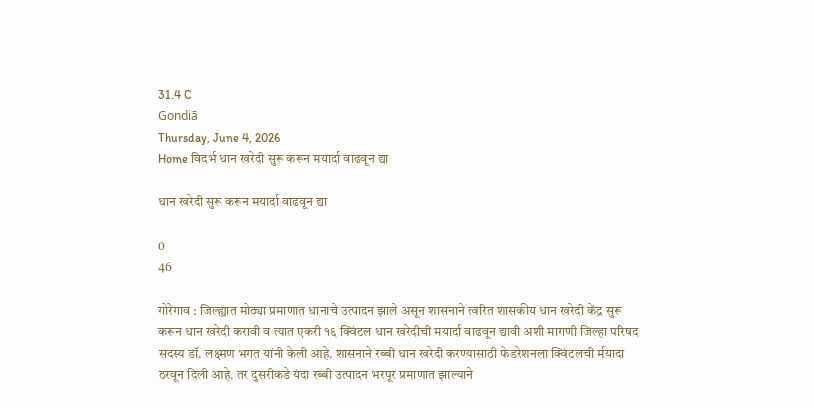31.4 C
Gondiā
Thursday, June 4, 2026
Home विदर्भ धान खरेदी सुरू करून मयार्दा वाढवून द्या

धान खरेदी सुरू करून मयार्दा वाढवून द्या

0
46

गोरेगाव : जिल्ह्यात मोठ्या प्रमाणात धानाचे उत्पादन झाले असून शासनाने त्वरित शासकीय धान खरेदी केंद्र सुरू करून धान खरेदी करावी व त्यात एकरी १६ क्विंटल धान खरेदीची मयार्दा वाढवून द्यावी अशी मागणी जिल्हा परिषद सदस्य डॉ. लक्ष्मण भगत यांनी केली आहे. शासनाने रब्बी धान खरेदी करण्यासाठी फेडरेशनला क्विंटलची र्मयादा ठरवून दिली आहे. तर दुसरीकडे यंदा रब्बी उत्पादन भरपूर प्रमाणात झाल्याने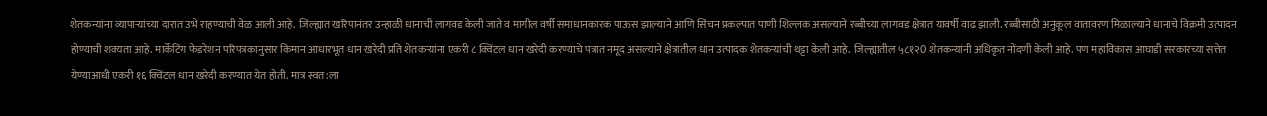शेतकन्यांना व्यापार्‍यांच्या दारात उभे राहण्याची वेळ आली आहे. जिल्ह्यात खरिपानंतर उन्हाळी धानाची लागवड केली जाते व मागील वर्षी समाधानकारक पाऊस झाल्याने आणि सिंचन प्रकल्पात पाणी शिल्लक असल्याने रब्बीच्या लागवड क्षेत्रात यावर्षी वाढ झाली. रब्बीसाठी अनुकूल वातावरण मिळाल्याने धानाचे विक्रमी उत्पादन होण्याची शक्यता आहे. मार्केटिंग फेडरेशन परिपत्रकानुसार किमान आधारभूत धान खरेदी प्रति शेतकर्‍यांना एकरी ८ क्विंटल धान खरेदी करण्याचे पत्रात नमूद असल्याने क्षेत्रातील धान उत्पादक शेतकर्‍यांची थट्टा केली आहे. जिल्ह्यातील ५८१२0 शेतकन्यांनी अधिकृत नोंदणी केली आहे. पण महाविकास आघाडी सरकारच्या सत्तेत येण्याआधी एकरी १६ क्विंटल धान खरेदी करण्यात येत होती. मात्र स्वत:ला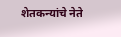शेतकन्यांचे नेते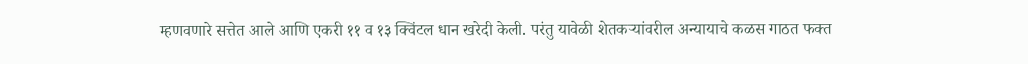म्हणवणारे सत्तेत आले आणि एकरी ११ व १३ क्विंटल धान खरेदी केली. परंतु यावेळी शेतकर्‍यांवरील अन्यायाचे कळस गाठत फक्त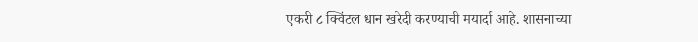एकरी ८ क्विंटल धान खरेदी करण्याची मयार्दा आहे. शासनाच्या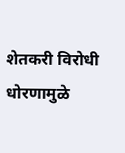शेतकरी विरोधी धोरणामुळे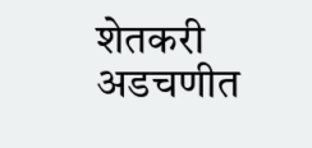शेतकरी अडचणीत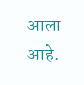आला आहे.